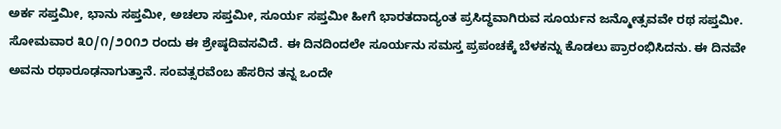ಅರ್ಕ ಸಪ್ತಮೀ, ಭಾನು ಸಪ್ತಮೀ, ಅಚಲಾ ಸಪ್ತಮೀ, ಸೂರ್ಯ ಸಪ್ತಮೀ ಹೀಗೆ ಭಾರತದಾದ್ಯಂತ ಪ್ರಸಿದ್ಧವಾಗಿರುವ ಸೂರ್ಯನ ಜನ್ಮೋತ್ಸವವೇ ರಥ ಸಪ್ತಮೀ. ಸೋಮವಾರ ೩೦/೧/೨೦೧೨ ರಂದು ಈ ಶ್ರೇಷ್ಠದಿವಸವಿದೆ. ಈ ದಿನದಿಂದಲೇ ಸೂರ್ಯನು ಸಮಸ್ತ ಪ್ರಪಂಚಕ್ಕೆ ಬೆಳಕನ್ನು ಕೊಡಲು ಪ್ರಾರಂಭಿಸಿದನು. ಈ ದಿನವೇ ಅವನು ರಥಾರೂಢನಾಗುತ್ತಾನೆ. ಸಂವತ್ಸರವೆಂಬ ಹೆಸರಿನ ತನ್ನ ಒಂದೇ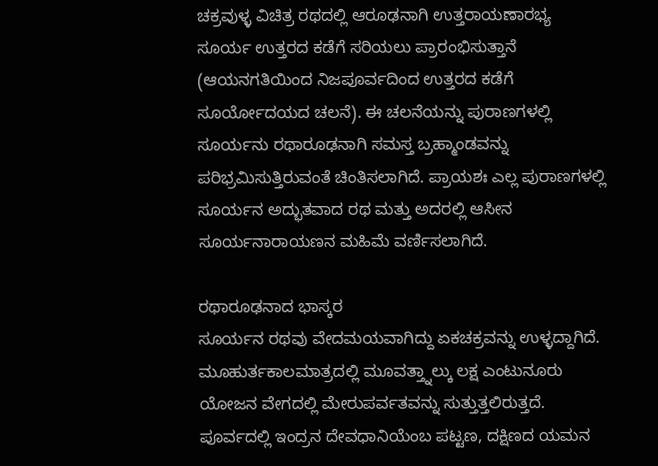ಚಕ್ರವುಳ್ಳ ವಿಚಿತ್ರ ರಥದಲ್ಲಿ ಆರೂಢನಾಗಿ ಉತ್ತರಾಯಣಾರಭ್ಯ ಸೂರ್ಯ ಉತ್ತರದ ಕಡೆಗೆ ಸರಿಯಲು ಪ್ರಾರಂಭಿಸುತ್ತಾನೆ (ಆಯನಗತಿಯಿಂದ ನಿಜಪೂರ್ವದಿಂದ ಉತ್ತರದ ಕಡೆಗೆ ಸೂರ್ಯೋದಯದ ಚಲನೆ). ಈ ಚಲನೆಯನ್ನು ಪುರಾಣಗಳಲ್ಲಿ ಸೂರ್ಯನು ರಥಾರೂಢನಾಗಿ ಸಮಸ್ತ ಬ್ರಹ್ಮಾಂಡವನ್ನು ಪರಿಭ್ರಮಿಸುತ್ತಿರುವಂತೆ ಚಿಂತಿಸಲಾಗಿದೆ. ಪ್ರಾಯಶಃ ಎಲ್ಲ ಪುರಾಣಗಳಲ್ಲಿ ಸೂರ್ಯನ ಅದ್ಭುತವಾದ ರಥ ಮತ್ತು ಅದರಲ್ಲಿ ಆಸೀನ ಸೂರ್ಯನಾರಾಯಣನ ಮಹಿಮೆ ವರ್ಣಿಸಲಾಗಿದೆ.

ರಥಾರೂಢನಾದ ಭಾಸ್ಕರ
ಸೂರ್ಯನ ರಥವು ವೇದಮಯವಾಗಿದ್ದು ಏಕಚಕ್ರವನ್ನು ಉಳ್ಳದ್ದಾಗಿದೆ. ಮೂಹುರ್ತಕಾಲಮಾತ್ರದಲ್ಲಿ ಮೂವತ್ತ್ನಾಲ್ಕು ಲಕ್ಷ ಎಂಟುನೂರು ಯೋಜನ ವೇಗದಲ್ಲಿ ಮೇರುಪರ್ವತವನ್ನು ಸುತ್ತುತ್ತಲಿರುತ್ತದೆ. ಪೂರ್ವದಲ್ಲಿ ಇಂದ್ರನ ದೇವಧಾನಿಯೆಂಬ ಪಟ್ಟಣ, ದಕ್ಷಿಣದ ಯಮನ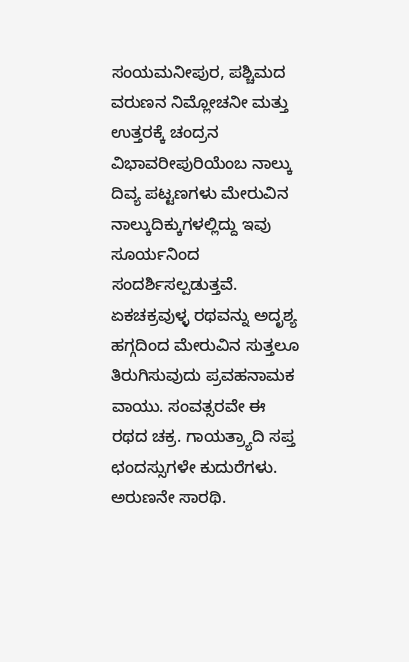ಸಂಯಮನೀಪುರ, ಪಶ್ಚಿಮದ ವರುಣನ ನಿಮ್ಲೋಚನೀ ಮತ್ತು ಉತ್ತರಕ್ಕೆ ಚಂದ್ರನ ವಿಭಾವರೀಪುರಿಯೆಂಬ ನಾಲ್ಕು ದಿವ್ಯ ಪಟ್ಟಣಗಳು ಮೇರುವಿನ ನಾಲ್ಕುದಿಕ್ಕುಗಳಲ್ಲಿದ್ದು ಇವು ಸೂರ್ಯನಿಂದ ಸಂದರ್ಶಿಸಲ್ಪಡುತ್ತವೆ. ಏಕಚಕ್ರವುಳ್ಳ ರಥವನ್ನು ಅದೃಶ್ಯ ಹಗ್ಗದಿಂದ ಮೇರುವಿನ ಸುತ್ತಲೂ ತಿರುಗಿಸುವುದು ಪ್ರವಹನಾಮಕ ವಾಯು. ಸಂವತ್ಸರವೇ ಈ ರಥದ ಚಕ್ರ. ಗಾಯತ್ರ್ಯಾದಿ ಸಪ್ತ ಛಂದಸ್ಸುಗಳೇ ಕುದುರೆಗಳು. ಅರುಣನೇ ಸಾರಥಿ.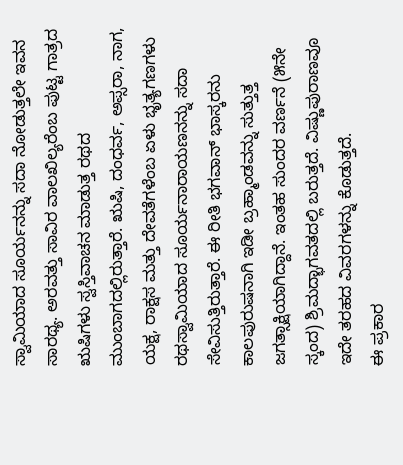ಸ್ವಾಮಿಯಾದ ಸೂರ್ಯನನ್ನು ಸದಾ ನೋಡುತ್ತಲೇ ಇವನ ಸಾರಥ್ಯ. ಅರವತ್ತು ಸಾವಿರ ವಾಲಖಿಲ್ಯರೆಂಬ ಪುಟ್ಟ ಗಾತ್ರದ ಋಷಿಗಳು ಸ್ವಸ್ತಿವಾಚನ ಮಾಡುತ್ತ ರಥದ ಮುಂಬಾಗದಲ್ಲಿರುತ್ತಾರೆ. ಋಷಿ, ದಂಧರ್ವ, ಅಪ್ಸರಾ, ನಾಗ, ಯಕ್ಷ, ರಾಕ್ಷಸ ಮತ್ತು ದೇವತೆಗಳೆಂಬ ಏಳು ಭೃತ್ಯಗಣಗಳು ರಥಸ್ವಾಮಿಯಾದ ಸೂರ್ಯನಾರಾಯಣನನ್ನು ಸದಾ ಸೇವಿಸುತ್ತಿರುತ್ತಾರೆ. ಈ ರೀತಿ ಭಗವಾನ್ ಭಾಸ್ಕರನು ಕಾಲಪುರುಷನಾಗಿ ಇಡೀ ಬ್ರಹ್ಮಾಂಡವನ್ನು ಸುತ್ತುತ್ತ ಜಗತ್ಸಾಕ್ಷಿಯಾಗಿದ್ದಾನೆ. ಇಂತಹ ಸುಂದರ ವರ್ಣನೆ (೫ನೇ ಸ್ಕಂದ) ಶ್ರಿಮದ್ಭಾಗವತದಲ್ಲಿ ಬರುತ್ತದೆ. ವಿಷ್ಣುಪುರಾಣವೂ ಇದೇ ತರಹದ ವಿವರಗಳನ್ನು ಕೊಡುತ್ತದೆ.
ಈ ಪ್ರಕಾರ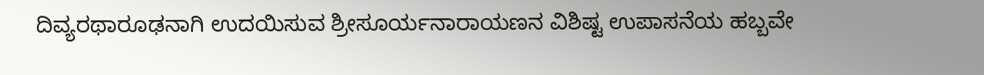ದಿವ್ಯರಥಾರೂಢನಾಗಿ ಉದಯಿಸುವ ಶ್ರೀಸೂರ್ಯನಾರಾಯಣನ ವಿಶಿಷ್ಟ ಉಪಾಸನೆಯ ಹಬ್ಬವೇ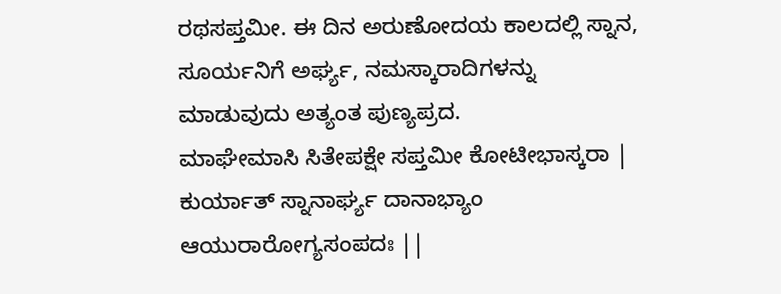ರಥಸಪ್ತಮೀ. ಈ ದಿನ ಅರುಣೋದಯ ಕಾಲದಲ್ಲಿ ಸ್ನಾನ, ಸೂರ್ಯನಿಗೆ ಅರ್ಘ್ಯ, ನಮಸ್ಕಾರಾದಿಗಳನ್ನು ಮಾಡುವುದು ಅತ್ಯಂತ ಪುಣ್ಯಪ್ರದ.
ಮಾಘೇಮಾಸಿ ಸಿತೇಪಕ್ಷೇ ಸಪ್ತಮೀ ಕೋಟೀಭಾಸ್ಕರಾ |
ಕುರ್ಯಾತ್ ಸ್ನಾನಾರ್ಘ್ಯ ದಾನಾಭ್ಯಾಂ ಆಯುರಾರೋಗ್ಯಸಂಪದಃ ||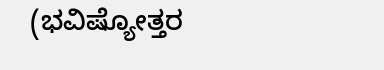(ಭವಿಷ್ಯೋತ್ತರ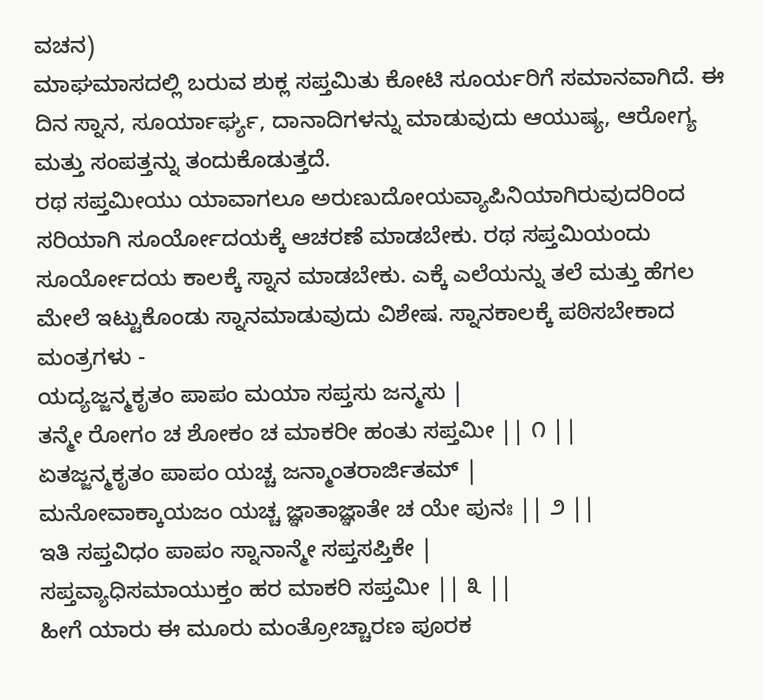ವಚನ)
ಮಾಘಮಾಸದಲ್ಲಿ ಬರುವ ಶುಕ್ಲ ಸಪ್ತಮಿತು ಕೋಟಿ ಸೂರ್ಯರಿಗೆ ಸಮಾನವಾಗಿದೆ. ಈ ದಿನ ಸ್ನಾನ, ಸೂರ್ಯಾರ್ಘ್ಯ, ದಾನಾದಿಗಳನ್ನು ಮಾಡುವುದು ಆಯುಷ್ಯ, ಆರೋಗ್ಯ ಮತ್ತು ಸಂಪತ್ತನ್ನು ತಂದುಕೊಡುತ್ತದೆ.
ರಥ ಸಪ್ತಮೀಯು ಯಾವಾಗಲೂ ಅರುಣುದೋಯವ್ಯಾಪಿನಿಯಾಗಿರುವುದರಿಂದ ಸರಿಯಾಗಿ ಸೂರ್ಯೋದಯಕ್ಕೆ ಆಚರಣೆ ಮಾಡಬೇಕು. ರಥ ಸಪ್ತಮಿಯಂದು ಸೂರ್ಯೋದಯ ಕಾಲಕ್ಕೆ ಸ್ನಾನ ಮಾಡಬೇಕು. ಎಕ್ಕೆ ಎಲೆಯನ್ನು ತಲೆ ಮತ್ತು ಹೆಗಲ ಮೇಲೆ ಇಟ್ಟುಕೊಂಡು ಸ್ನಾನಮಾಡುವುದು ವಿಶೇಷ. ಸ್ನಾನಕಾಲಕ್ಕೆ ಪಠಿಸಬೇಕಾದ ಮಂತ್ರಗಳು -
ಯದ್ಯಜ್ಜನ್ಮಕೃತಂ ಪಾಪಂ ಮಯಾ ಸಪ್ತಸು ಜನ್ಮಸು |
ತನ್ಮೇ ರೋಗಂ ಚ ಶೋಕಂ ಚ ಮಾಕರೀ ಹಂತು ಸಪ್ತಮೀ || ೧ ||
ಏತಜ್ಜನ್ಮಕೃತಂ ಪಾಪಂ ಯಚ್ಚ ಜನ್ಮಾಂತರಾರ್ಜಿತಮ್ |
ಮನೋವಾಕ್ಕಾಯಜಂ ಯಚ್ಚ ಜ್ಞಾತಾಜ್ಞಾತೇ ಚ ಯೇ ಪುನಃ || ೨ ||
ಇತಿ ಸಪ್ತವಿಧಂ ಪಾಪಂ ಸ್ನಾನಾನ್ಮೇ ಸಪ್ತಸಪ್ತಿಕೇ |
ಸಪ್ತವ್ಯಾಧಿಸಮಾಯುಕ್ತಂ ಹರ ಮಾಕರಿ ಸಪ್ತಮೀ || ೩ ||
ಹೀಗೆ ಯಾರು ಈ ಮೂರು ಮಂತ್ರೋಚ್ಚಾರಣ ಪೂರಕ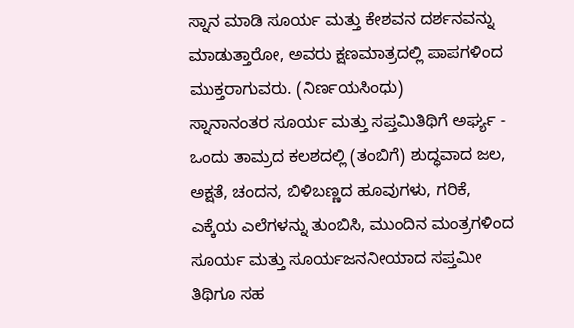ಸ್ನಾನ ಮಾಡಿ ಸೂರ್ಯ ಮತ್ತು ಕೇಶವನ ದರ್ಶನವನ್ನು ಮಾಡುತ್ತಾರೋ, ಅವರು ಕ್ಷಣಮಾತ್ರದಲ್ಲಿ ಪಾಪಗಳಿಂದ ಮುಕ್ತರಾಗುವರು. (ನಿರ್ಣಯಸಿಂಧು)
ಸ್ನಾನಾನಂತರ ಸೂರ್ಯ ಮತ್ತು ಸಪ್ತಮಿತಿಥಿಗೆ ಅರ್ಘ್ಯ -
ಒಂದು ತಾಮ್ರದ ಕಲಶದಲ್ಲಿ (ತಂಬಿಗೆ) ಶುದ್ಧವಾದ ಜಲ, ಅಕ್ಷತೆ, ಚಂದನ, ಬಿಳಿಬಣ್ಣದ ಹೂವುಗಳು, ಗರಿಕೆ, ಎಕ್ಕೆಯ ಎಲೆಗಳನ್ನು ತುಂಬಿಸಿ, ಮುಂದಿನ ಮಂತ್ರಗಳಿಂದ ಸೂರ್ಯ ಮತ್ತು ಸೂರ್ಯಜನನೀಯಾದ ಸಪ್ತಮೀ ತಿಥಿಗೂ ಸಹ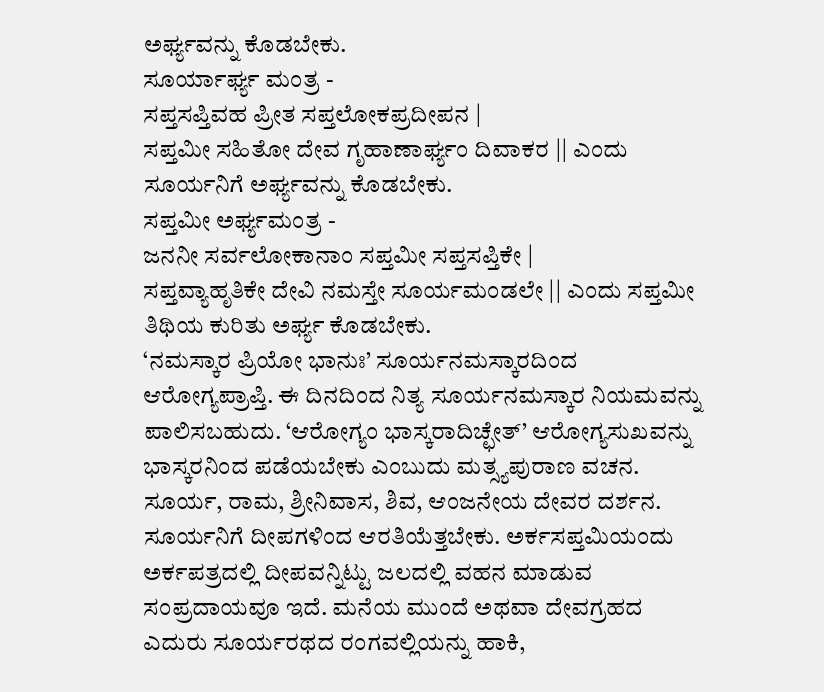ಅರ್ಘ್ಯವನ್ನು ಕೊಡಬೇಕು.
ಸೂರ್ಯಾರ್ಘ್ಯ ಮಂತ್ರ -
ಸಪ್ತಸಪ್ತಿವಹ ಪ್ರೀತ ಸಪ್ತಲೋಕಪ್ರದೀಪನ |
ಸಪ್ತಮೀ ಸಹಿತೋ ದೇವ ಗೃಹಾಣಾರ್ಘ್ಯಂ ದಿವಾಕರ || ಎಂದು ಸೂರ್ಯನಿಗೆ ಅರ್ಘ್ಯವನ್ನು ಕೊಡಬೇಕು.
ಸಪ್ತಮೀ ಅರ್ಘ್ಯಮಂತ್ರ -
ಜನನೀ ಸರ್ವಲೋಕಾನಾಂ ಸಪ್ತಮೀ ಸಪ್ತಸಪ್ತಿಕೇ |
ಸಪ್ತವ್ಯಾಹೃತಿಕೇ ದೇವಿ ನಮಸ್ತೇ ಸೂರ್ಯಮಂಡಲೇ || ಎಂದು ಸಪ್ತಮೀ ತಿಥಿಯ ಕುರಿತು ಅರ್ಘ್ಯ ಕೊಡಬೇಕು.
‘ನಮಸ್ಕಾರ ಪ್ರಿಯೋ ಭಾನುಃ’ ಸೂರ್ಯನಮಸ್ಕಾರದಿಂದ ಆರೋಗ್ಯಪ್ರಾಪ್ತಿ. ಈ ದಿನದಿಂದ ನಿತ್ಯ ಸೂರ್ಯನಮಸ್ಕಾರ ನಿಯಮವನ್ನು ಪಾಲಿಸಬಹುದು. ‘ಆರೋಗ್ಯಂ ಭಾಸ್ಕರಾದಿಚ್ಛೇತ್’ ಆರೋಗ್ಯಸುಖವನ್ನು ಭಾಸ್ಕರನಿಂದ ಪಡೆಯಬೇಕು ಎಂಬುದು ಮತ್ಸ್ಯಪುರಾಣ ವಚನ. ಸೂರ್ಯ, ರಾಮ, ಶ್ರೀನಿವಾಸ, ಶಿವ, ಆಂಜನೇಯ ದೇವರ ದರ್ಶನ. ಸೂರ್ಯನಿಗೆ ದೀಪಗಳಿಂದ ಆರತಿಯೆತ್ತಬೇಕು. ಅರ್ಕಸಪ್ತಮಿಯಂದು ಅರ್ಕಪತ್ರದಲ್ಲಿ ದೀಪವನ್ನಿಟ್ಟು ಜಲದಲ್ಲಿ ವಹನ ಮಾಡುವ ಸಂಪ್ರದಾಯವೂ ಇದೆ. ಮನೆಯ ಮುಂದೆ ಅಥವಾ ದೇವಗ್ರಹದ ಎದುರು ಸೂರ್ಯರಥದ ರಂಗವಲ್ಲಿಯನ್ನು ಹಾಕಿ,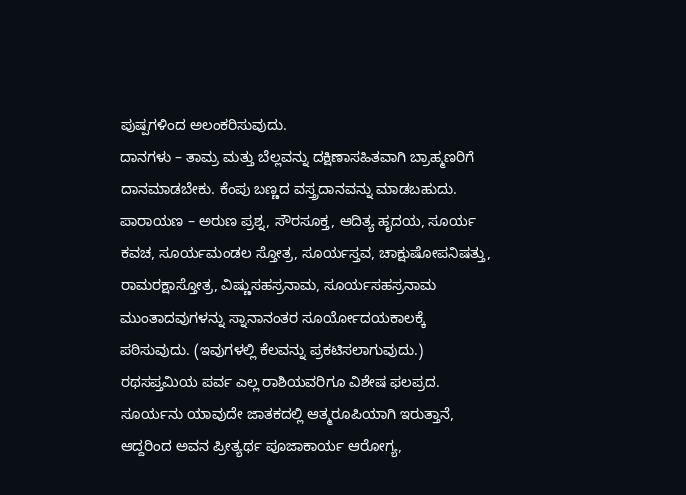ಪುಷ್ಪಗಳಿಂದ ಅಲಂಕರಿಸುವುದು.
ದಾನಗಳು – ತಾಮ್ರ ಮತ್ತು ಬೆಲ್ಲವನ್ನು ದಕ್ಷಿಣಾಸಹಿತವಾಗಿ ಬ್ರಾಹ್ಮಣರಿಗೆ ದಾನಮಾಡಬೇಕು. ಕೆಂಪು ಬಣ್ಣದ ವಸ್ತ್ರದಾನವನ್ನು ಮಾಡಬಹುದು.
ಪಾರಾಯಣ – ಅರುಣ ಪ್ರಶ್ನ, ಸೌರಸೂಕ್ತ, ಆದಿತ್ಯ ಹೃದಯ, ಸೂರ್ಯ ಕವಚ, ಸೂರ್ಯಮಂಡಲ ಸ್ತೋತ್ರ, ಸೂರ್ಯಸ್ತವ, ಚಾಕ್ಷುಷೋಪನಿಷತ್ತು, ರಾಮರಕ್ಷಾಸ್ತೋತ್ರ, ವಿಷ್ಣುಸಹಸ್ರನಾಮ, ಸೂರ್ಯಸಹಸ್ರನಾಮ ಮುಂತಾದವುಗಳನ್ನು ಸ್ನಾನಾನಂತರ ಸೂರ್ಯೋದಯಕಾಲಕ್ಕೆ ಪಠಿಸುವುದು. (ಇವುಗಳಲ್ಲಿ ಕೆಲವನ್ನು ಪ್ರಕಟಿಸಲಾಗುವುದು.)
ರಥಸಪ್ತಮಿಯ ಪರ್ವ ಎಲ್ಲ ರಾಶಿಯವರಿಗೂ ವಿಶೇಷ ಫಲಪ್ರದ. ಸೂರ್ಯನು ಯಾವುದೇ ಜಾತಕದಲ್ಲಿ ಆತ್ಮರೂಪಿಯಾಗಿ ಇರುತ್ತಾನೆ, ಆದ್ದರಿಂದ ಅವನ ಪ್ರೀತ್ಯರ್ಥ ಪೂಜಾಕಾರ್ಯ ಆರೋಗ್ಯ,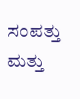ಸಂಪತ್ತು ಮತ್ತು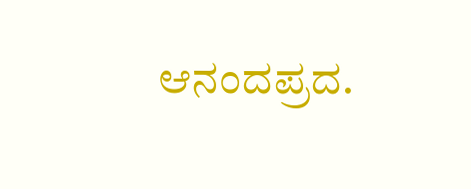ಆನಂದಪ್ರದ.